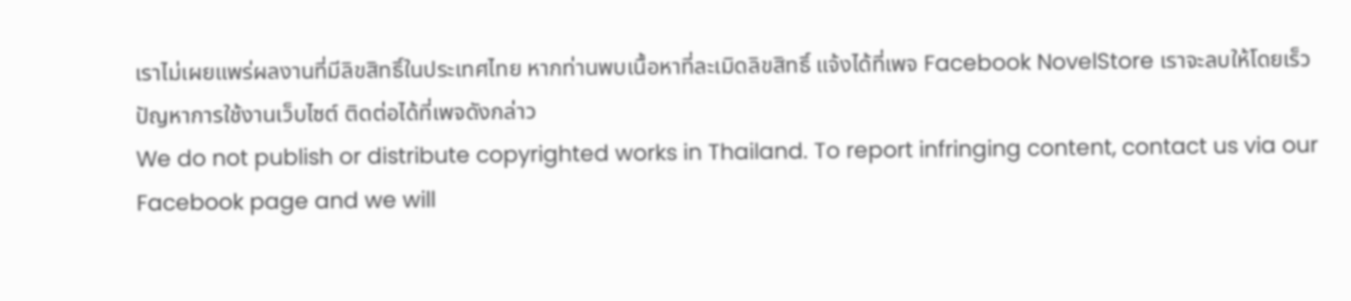เราไม่เผยแพร่ผลงานที่มีลิขสิทธิ์ในประเทศไทย หากท่านพบเนื้อหาที่ละเมิดลิขสิทธิ์ แจ้งได้ที่เพจ Facebook NovelStore เราจะลบให้โดยเร็ว
ปัญหาการใช้งานเว็บไซต์ ติดต่อได้ที่เพจดังกล่าว
We do not publish or distribute copyrighted works in Thailand. To report infringing content, contact us via our Facebook page and we will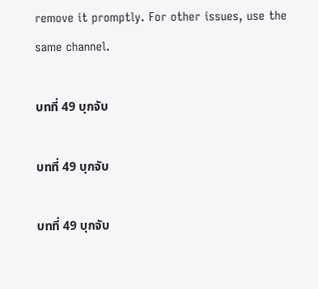remove it promptly. For other issues, use the same channel.

บทที่ 49 บุกจับ

บทที่ 49 บุกจับ

บทที่ 49 บุกจับ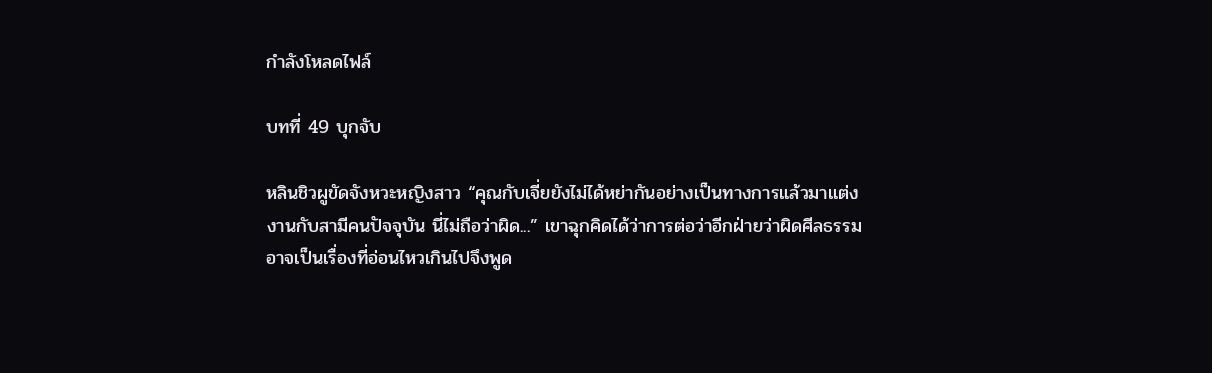กำลังโหลดไฟล์

บทที่ 49 บุกจับ

หลินชิวผูขัดจังหวะหญิงสาว “คุณกับเจี่ยยังไม่ได้หย่ากันอย่างเป็นทางการแล้วมาแต่งงานกับสามีคนปัจจุบัน นี่ไม่ถือว่าผิด...” เขาฉุกคิดได้ว่าการต่อว่าอีกฝ่ายว่าผิดศีลธรรมอาจเป็นเรื่องที่อ่อนไหวเกินไปจึงพูด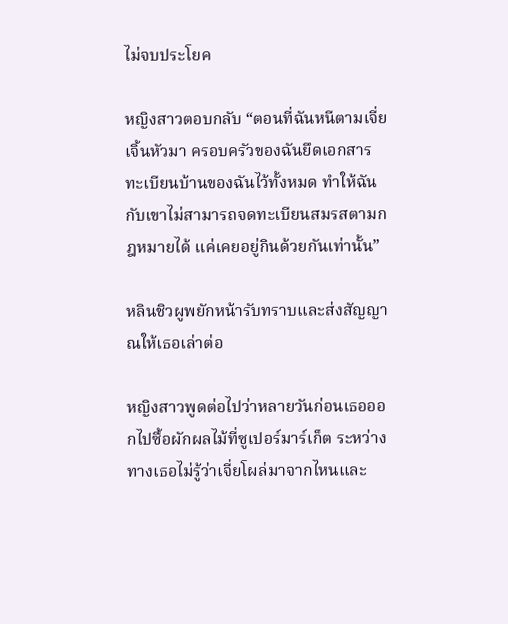ไม่จบประโยค

หญิงสาวตอบกลับ “ตอนที่ฉันหนีตามเจี่ยเจิ้นหัวมา ครอบครัวของฉันยึดเอกสารทะเบียนบ้านของฉันไว้ทั้งหมด ทำให้ฉันกับเขาไม่สามารถจดทะเบียนสมรสตามกฎหมายได้ แค่เคยอยู่กินด้วยกันเท่านั้น”

หลินชิวผูพยักหน้ารับทราบและส่งสัญญาณให้เธอเล่าต่อ

หญิงสาวพูดต่อไปว่าหลายวันก่อนเธอออกไปซื้อผักผลไม้ที่ซูเปอร์มาร์เก็ต ระหว่างทางเธอไม่รู้ว่าเจี่ยโผล่มาจากไหนและ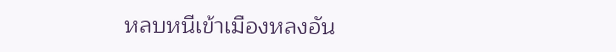หลบหนีเข้าเมืองหลงอัน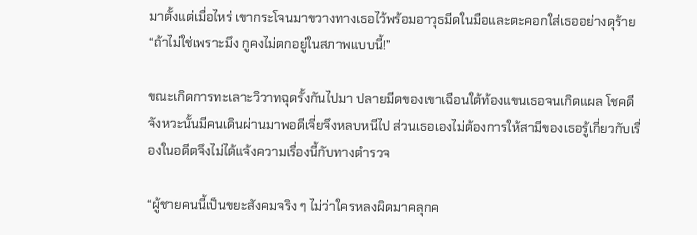มาตั้งแต่เมื่อไหร่ เขากระโจนมาขวางทางเธอไว้พร้อมอาวุธมีดในมือและตะคอกใส่เธออย่างดุร้าย “ถ้าไม่ใช่เพราะมึง กูคงไม่ตกอยู่ในสภาพแบบนี้!”

ขณะเกิดการทะเลาะวิวาทฉุดรั้งกันไปมา ปลายมีดของเขาเฉือนใต้ท้องแขนเธอจนเกิดแผล โชคดีจังหวะนั้นมีคนเดินผ่านมาพอดีเจี่ยจึงหลบหนีไป ส่วนเธอเองไม่ต้องการให้สามีของเธอรู้เกี่ยวกับเรื่องในอดีตจึงไม่ได้แจ้งความเรื่องนี้กับทางตำรวจ

“ผู้ชายคนนี้เป็นขยะสังคมจริง ๆ ไม่ว่าใครหลงผิดมาคลุกค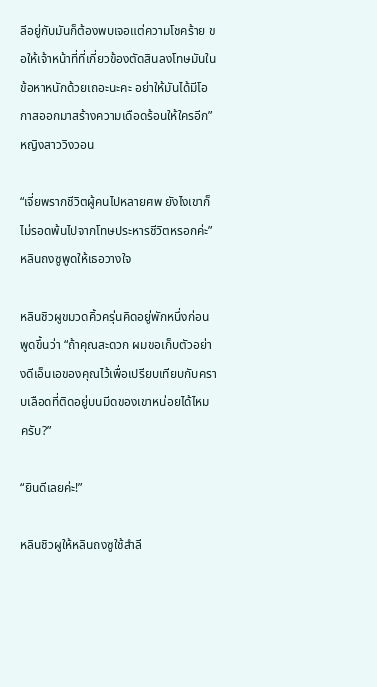ลีอยู่กับมันก็ต้องพบเจอแต่ความโชคร้าย ขอให้เจ้าหน้าที่ที่เกี่ยวข้องตัดสินลงโทษมันในข้อหาหนักด้วยเถอะนะคะ อย่าให้มันได้มีโอกาสออกมาสร้างความเดือดร้อนให้ใครอีก” หญิงสาววิงวอน

“เจี่ยพรากชีวิตผู้คนไปหลายศพ ยังไงเขาก็ไม่รอดพ้นไปจากโทษประหารชีวิตหรอกค่ะ” หลินถงซูพูดให้เธอวางใจ

หลินชิวผูขมวดคิ้วครุ่นคิดอยู่พักหนึ่งก่อนพูดขึ้นว่า “ถ้าคุณสะดวก ผมขอเก็บตัวอย่างดีเอ็นเอของคุณไว้เพื่อเปรียบเทียบกับคราบเลือดที่ติดอยู่บนมีดของเขาหน่อยได้ไหมครับ?”

“ยินดีเลยค่ะ!”

หลินชิวผูให้หลินถงซูใช้สำลี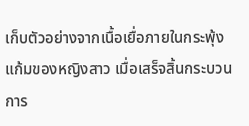เก็บตัวอย่างจากเนื้อเยื่อภายในกระพุ้งแก้มของหญิงสาว เมื่อเสร็จสิ้นกระบวนการ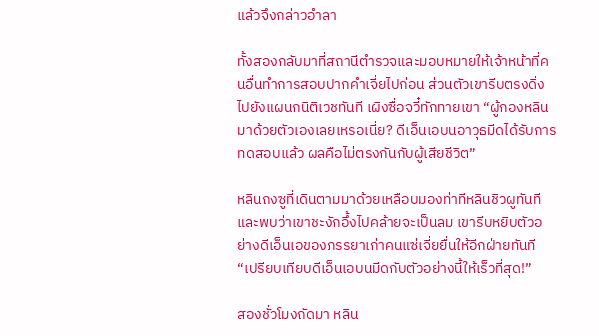แล้วจึงกล่าวอำลา

ทั้งสองกลับมาที่สถานีตำรวจและมอบหมายให้เจ้าหน้าที่คนอื่นทำการสอบปากคำเจี่ยไปก่อน ส่วนตัวเขารีบตรงดิ่งไปยังแผนกนิติเวชทันที เผิงซื่อจวี๋ทักทายเขา “ผู้กองหลินมาด้วยตัวเองเลยเหรอเนี่ย? ดีเอ็นเอบนอาวุธมีดได้รับการทดสอบแล้ว ผลคือไม่ตรงกันกับผู้เสียชีวิต”

หลินถงซูที่เดินตามมาด้วยเหลือบมองท่าทีหลินชิวผูทันทีและพบว่าเขาชะงักอึ้งไปคล้ายจะเป็นลม เขารีบหยิบตัวอย่างดีเอ็นเอของภรรยาเก่าคนแซ่เจี่ยยื่นให้อีกฝ่ายทันที “เปรียบเทียบดีเอ็นเอบนมีดกับตัวอย่างนี้ให้เร็วที่สุด!”

สองชั่วโมงถัดมา หลิน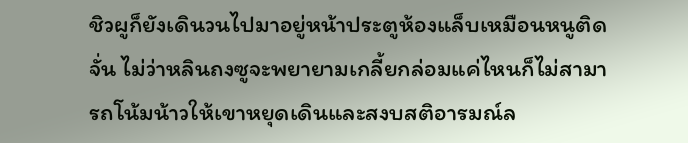ชิวผูก็ยังเดินวนไปมาอยู่หน้าประตูห้องแล็บเหมือนหนูติดจั่น ไม่ว่าหลินถงซูจะพยายามเกลี้ยกล่อมแค่ไหนก็ไม่สามารถโน้มน้าวให้เขาหยุดเดินและสงบสติอารมณ์ล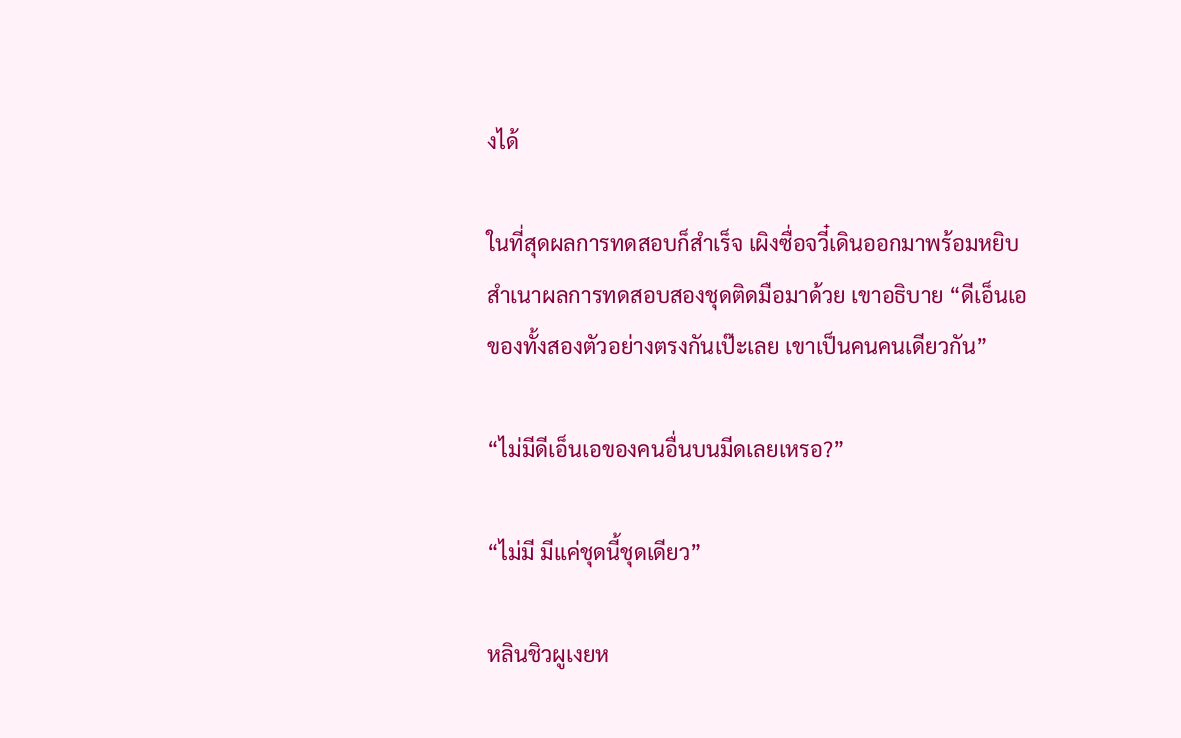งได้

ในที่สุดผลการทดสอบก็สำเร็จ เผิงซื่อจวี๋เดินออกมาพร้อมหยิบสำเนาผลการทดสอบสองชุดติดมือมาด้วย เขาอธิบาย “ดีเอ็นเอของทั้งสองตัวอย่างตรงกันเป๊ะเลย เขาเป็นคนคนเดียวกัน”

“ไม่มีดีเอ็นเอของคนอื่นบนมีดเลยเหรอ?”

“ไม่มี มีแค่ชุดนี้ชุดเดียว”

หลินชิวผูเงยห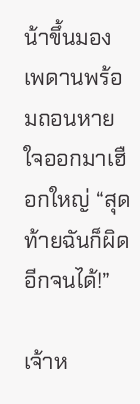น้าขึ้นมองเพดานพร้อมถอนหายใจออกมาเฮือกใหญ่ “สุดท้ายฉันก็ผิดอีกจนได้!”

เจ้าห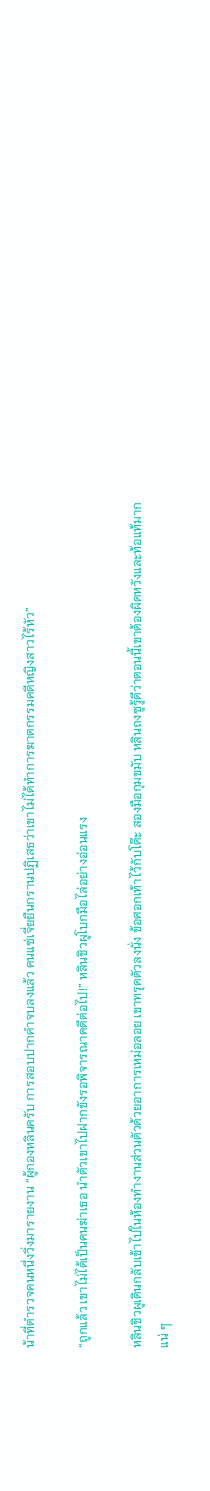น้าที่ตำรวจคนหนึ่งวิ่งมารายงาน “ผู้กองหลินครับ การสอบปากคำจบลงแล้ว คนแซ่เจี่ยยืนกรานปฏิเสธว่าเขาไม่ได้ทำการฆาตกรรมคดีหญิงสาวไร้หัว”

“ถูกแล้ว เขาไม่ได้เป็นคนฆ่าเธอ นำตัวเขาไปฝากขังรอพิจารณาคดีต่อไป!” หลินชิวผูโบกมือไล่อย่างอ่อนแรง

หลินชิวผูเดินกลับเข้าไปในห้องทำงานส่วนตัวด้วยอาการเหม่อลอย เขาทรุดตัวลงนั่ง ข้อศอกเท้าไว้กับโต๊ะ สองมือกุมขมับ หลินถงซูรู้ดีว่าตอนนี้เขาต้องผิดหวังและท้อแท้มากแน่ ๆ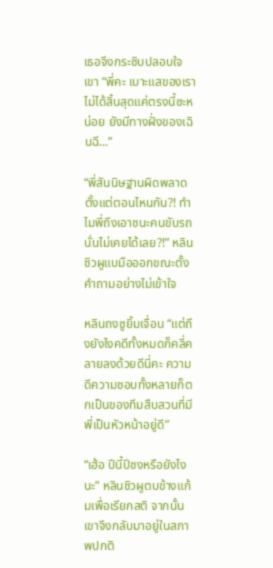เธอจึงกระซิบปลอบใจเขา “พี่คะ เบาะแสของเราไม่ได้สิ้นสุดแค่ตรงนี้ซะหน่อย ยังมีทางฝั่งของเฉินฉี...”

“พี่สันนิษฐานผิดพลาดตั้งแต่ตอนไหนกัน?! ทำไมพี่ถึงเอาชนะคนขับรถนั่นไม่เคยได้เลย?!” หลินชิวผูแบมือออกขณะตั้งคำถามอย่างไม่เข้าใจ

หลินถงซูยิ้มเจื่อน “แต่ถึงยังไงคดีทั้งหมดก็คลี่คลายลงด้วยดีนี่คะ ความดีความชอบทั้งหลายก็ตกเป็นของทีมสืบสวนที่มีพี่เป็นหัวหน้าอยู่ดี”

“เฮ้อ ปีนี้ปีชงหรือยังไงนะ” หลินชิวผูตบข้างแก้มเพื่อเรียกสติ จากนั้นเขาจึงกลับมาอยู่ในสภาพปกติ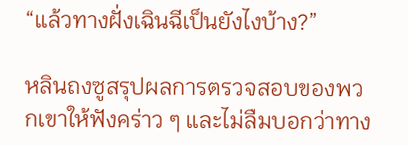“แล้วทางฝั่งเฉินฉีเป็นยังไงบ้าง?”

หลินถงซูสรุปผลการตรวจสอบของพวกเขาให้ฟังคร่าว ๆ และไม่ลืมบอกว่าทาง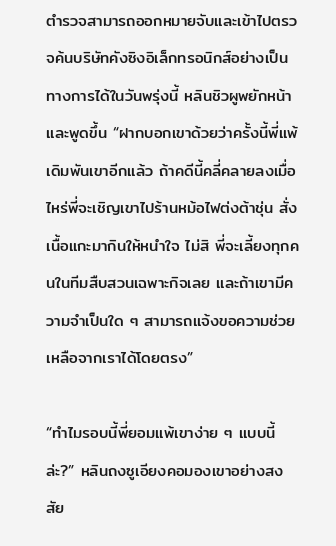ตำรวจสามารถออกหมายจับและเข้าไปตรวจค้นบริษัทคังซิงอิเล็กทรอนิกส์อย่างเป็นทางการได้ในวันพรุ่งนี้ หลินชิวผูพยักหน้าและพูดขึ้น “ฝากบอกเขาด้วยว่าครั้งนี้พี่แพ้เดิมพันเขาอีกแล้ว ถ้าคดีนี้คลี่คลายลงเมื่อไหร่พี่จะเชิญเขาไปร้านหม้อไฟต่งต้าชุ่น สั่งเนื้อแกะมากินให้หนำใจ ไม่สิ พี่จะเลี้ยงทุกคนในทีมสืบสวนเฉพาะกิจเลย และถ้าเขามีความจำเป็นใด ๆ สามารถแจ้งขอความช่วยเหลือจากเราได้โดยตรง”

“ทำไมรอบนี้พี่ยอมแพ้เขาง่าย ๆ แบบนี้ล่ะ?” หลินถงซูเอียงคอมองเขาอย่างสงสัย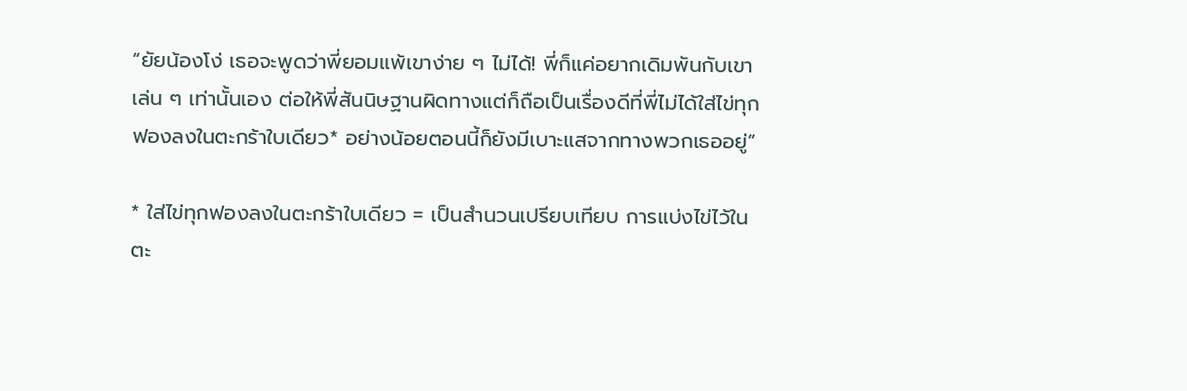“ยัยน้องโง่ เธอจะพูดว่าพี่ยอมแพ้เขาง่าย ๆ ไม่ได้! พี่ก็แค่อยากเดิมพันกับเขาเล่น ๆ เท่านั้นเอง ต่อให้พี่สันนิษฐานผิดทางแต่ก็ถือเป็นเรื่องดีที่พี่ไม่ได้ใส่ไข่ทุกฟองลงในตะกร้าใบเดียว* อย่างน้อยตอนนี้ก็ยังมีเบาะแสจากทางพวกเธออยู่”

* ใส่ไข่ทุกฟองลงในตะกร้าใบเดียว = เป็นสำนวนเปรียบเทียบ การแบ่งไข่ไว้ในตะ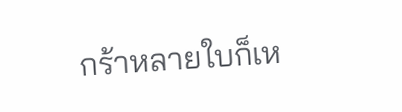กร้าหลายใบก็เห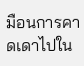มือนการคาดเดาไปใน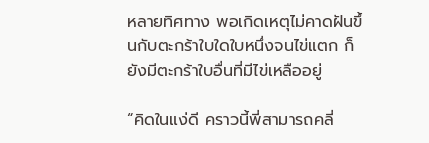หลายทิศทาง พอเกิดเหตุไม่คาดฝันขึ้นกับตะกร้าใบใดใบหนึ่งจนไข่แตก ก็ยังมีตะกร้าใบอื่นที่มีไข่เหลืออยู่

“คิดในแง่ดี คราวนี้พี่สามารถคลี่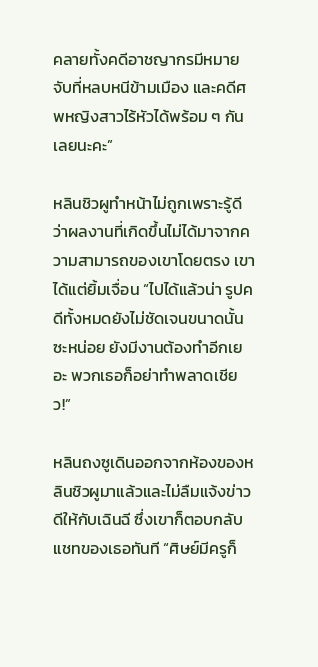คลายทั้งคดีอาชญากรมีหมายจับที่หลบหนีข้ามเมือง และคดีศพหญิงสาวไร้หัวได้พร้อม ๆ กันเลยนะคะ”

หลินชิวผูทำหน้าไม่ถูกเพราะรู้ดีว่าผลงานที่เกิดขึ้นไม่ได้มาจากความสามารถของเขาโดยตรง เขาได้แต่ยิ้มเจื่อน “ไปได้แล้วน่า รูปคดีทั้งหมดยังไม่ชัดเจนขนาดนั้นซะหน่อย ยังมีงานต้องทำอีกเยอะ พวกเธอก็อย่าทำพลาดเชียว!”

หลินถงซูเดินออกจากห้องของหลินชิวผูมาแล้วและไม่ลืมแจ้งข่าวดีให้กับเฉินฉี ซึ่งเขาก็ตอบกลับแชทของเธอทันที “ศิษย์มีครูก็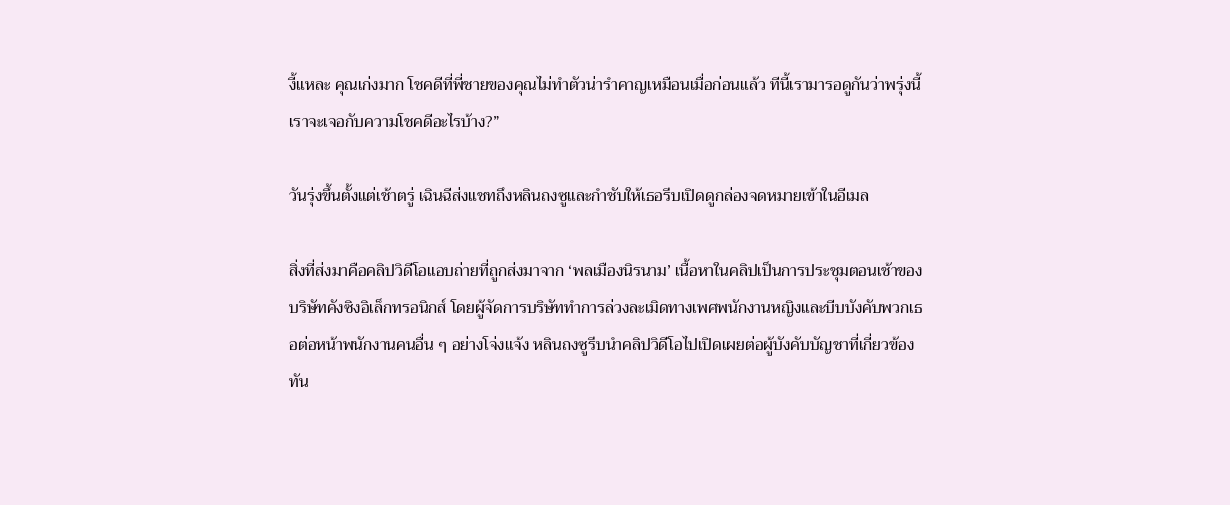งี้แหละ คุณเก่งมาก โชคดีที่พี่ชายของคุณไม่ทำตัวน่ารำคาญเหมือนเมื่อก่อนแล้ว ทีนี้เรามารอดูกันว่าพรุ่งนี้เราจะเจอกับความโชคดีอะไรบ้าง?”

วันรุ่งขึ้นตั้งแต่เช้าตรู่ เฉินฉีส่งแชทถึงหลินถงซูและกำชับให้เธอรีบเปิดดูกล่องจดหมายเข้าในอีเมล

สิ่งที่ส่งมาคือคลิปวิดีโอแอบถ่ายที่ถูกส่งมาจาก ‘พลเมืองนิรนาม’ เนื้อหาในคลิปเป็นการประชุมตอนเช้าของ บริษัทคังซิงอิเล็กทรอนิกส์ โดยผู้จัดการบริษัททำการล่วงละเมิดทางเพศพนักงานหญิงและบีบบังคับพวกเธอต่อหน้าพนักงานคนอื่น ๆ อย่างโจ่งแจ้ง หลินถงซูรีบนำคลิปวิดีโอไปเปิดเผยต่อผู้บังคับบัญชาที่เกี่ยวข้องทัน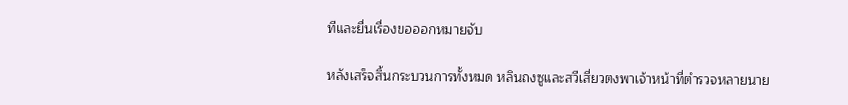ทีและยื่นเรื่องขอออกหมายจับ

หลังเสร็จสิ้นกระบวนการทั้งหมด หลินถงซูและสวีเสี่ยวตงพาเจ้าหน้าที่ตำรวจหลายนาย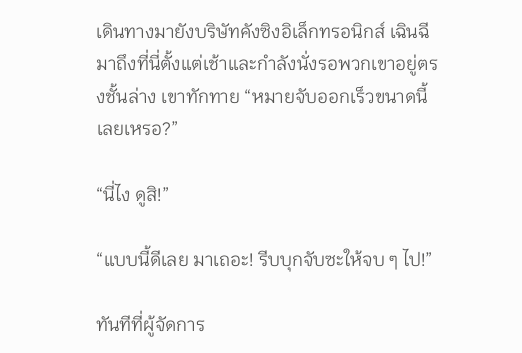เดินทางมายังบริษัทคังซิงอิเล็กทรอนิกส์ เฉินฉีมาถึงที่นี่ตั้งแต่เช้าและกำลังนั่งรอพวกเขาอยู่ตรงชั้นล่าง เขาทักทาย “หมายจับออกเร็วขนาดนี้เลยเหรอ?”

“นี่ไง ดูสิ!”

“แบบนี้ดีเลย มาเถอะ! รีบบุกจับซะให้จบ ๆ ไป!”

ทันทีที่ผู้จัดการ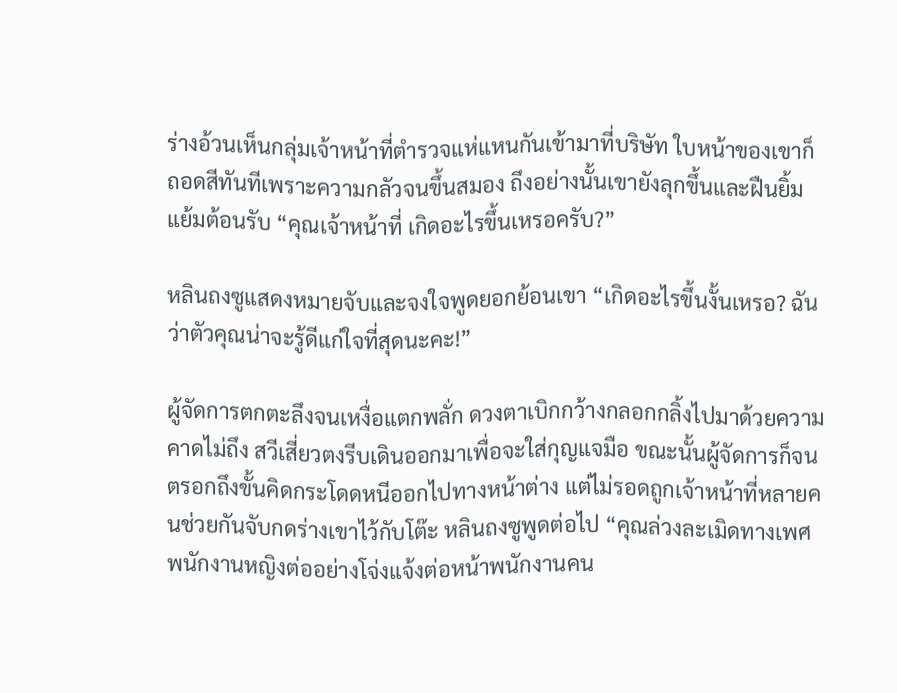ร่างอ้วนเห็นกลุ่มเจ้าหน้าที่ตำรวจแห่แหนกันเข้ามาที่บริษัท ใบหน้าของเขาก็ถอดสีทันทีเพราะความกลัวจนขึ้นสมอง ถึงอย่างนั้นเขายังลุกขึ้นและฝืนยิ้มแย้มต้อนรับ “คุณเจ้าหน้าที่ เกิดอะไรขึ้นเหรอครับ?”

หลินถงซูแสดงหมายจับและจงใจพูดยอกย้อนเขา “เกิดอะไรขึ้นงั้นเหรอ? ฉันว่าตัวคุณน่าจะรู้ดีแก่ใจที่สุดนะคะ!”

ผู้จัดการตกตะลึงจนเหงื่อแตกพลั่ก ดวงตาเบิกกว้างกลอกกลิ้งไปมาด้วยความคาดไม่ถึง สวีเสี่ยวตงรีบเดินออกมาเพื่อจะใส่กุญแจมือ ขณะนั้นผู้จัดการก็จนตรอกถึงขั้นคิดกระโดดหนีออกไปทางหน้าต่าง แต่ไม่รอดถูกเจ้าหน้าที่หลายคนช่วยกันจับกดร่างเขาไว้กับโต๊ะ หลินถงซูพูดต่อไป “คุณล่วงละเมิดทางเพศพนักงานหญิงต่ออย่างโจ่งแจ้งต่อหน้าพนักงานคน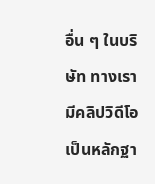อื่น ๆ ในบริษัท ทางเรามีคลิปวิดีโอเป็นหลักฐา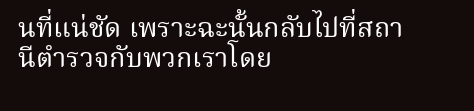นที่แน่ชัด เพราะฉะนั้นกลับไปที่สถานีตำรวจกับพวกเราโดย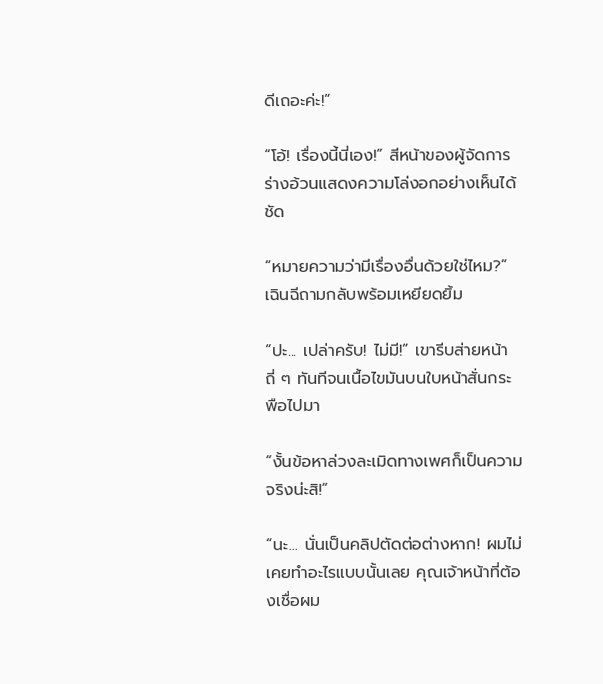ดีเถอะค่ะ!”

“โอ้! เรื่องนี้นี่เอง!” สีหน้าของผู้จัดการร่างอ้วนแสดงความโล่งอกอย่างเห็นได้ชัด

“หมายความว่ามีเรื่องอื่นด้วยใช่ไหม?” เฉินฉีถามกลับพร้อมเหยียดยิ้ม

“ปะ... เปล่าครับ! ไม่มี!” เขารีบส่ายหน้าถี่ ๆ ทันทีจนเนื้อไขมันบนใบหน้าสั่นกระพือไปมา

“งั้นข้อหาล่วงละเมิดทางเพศก็เป็นความจริงน่ะสิ!”

“นะ... นั่นเป็นคลิปตัดต่อต่างหาก! ผมไม่เคยทำอะไรแบบนั้นเลย คุณเจ้าหน้าที่ต้องเชื่อผม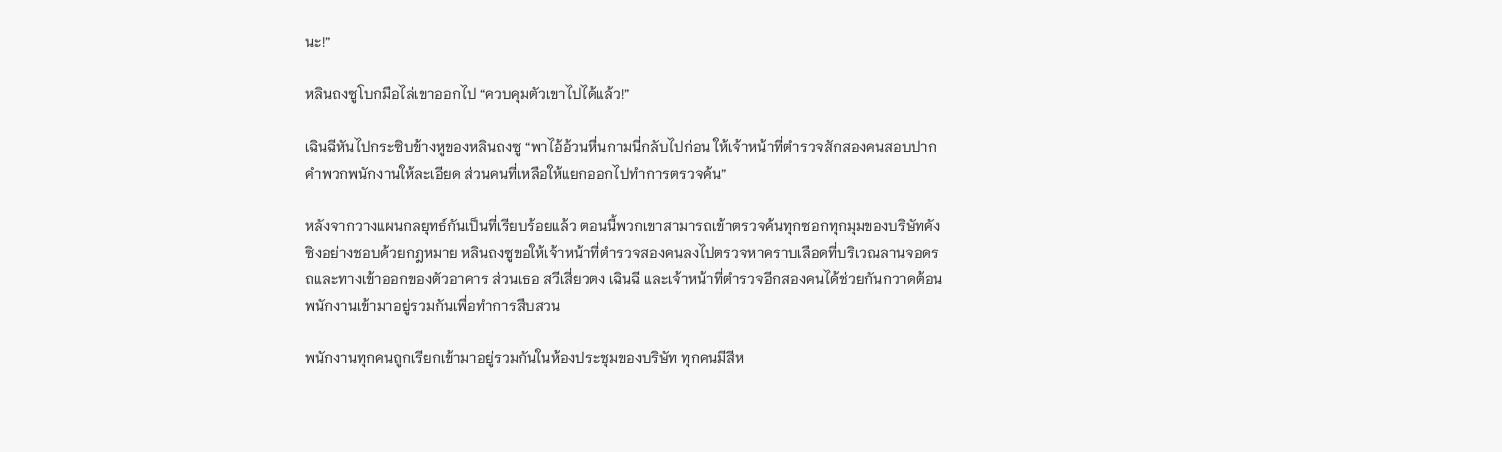นะ!”

หลินถงซูโบกมือไล่เขาออกไป “ควบคุมตัวเขาไปได้แล้ว!”

เฉินฉีหันไปกระซิบข้างหูของหลินถงซู “พาไอ้อ้วนหื่นกามนี่กลับไปก่อน ให้เจ้าหน้าที่ตำรวจสักสองคนสอบปากคำพวกพนักงานให้ละเอียด ส่วนคนที่เหลือให้แยกออกไปทำการตรวจค้น”

หลังจากวางแผนกลยุทธ์กันเป็นที่เรียบร้อยแล้ว ตอนนี้พวกเขาสามารถเข้าตรวจค้นทุกซอกทุกมุมของบริษัทคังซิงอย่างชอบด้วยกฎหมาย หลินถงซูขอให้เจ้าหน้าที่ตำรวจสองคนลงไปตรวจหาคราบเลือดที่บริเวณลานจอดรถและทางเข้าออกของตัวอาคาร ส่วนเธอ สวีเสี่ยวตง เฉินฉี และเจ้าหน้าที่ตำรวจอีกสองคนได้ช่วยกันกวาดต้อนพนักงานเข้ามาอยู่รวมกันเพื่อทำการสืบสวน

พนักงานทุกคนถูกเรียกเข้ามาอยู่รวมกันในห้องประชุมของบริษัท ทุกคนมีสีห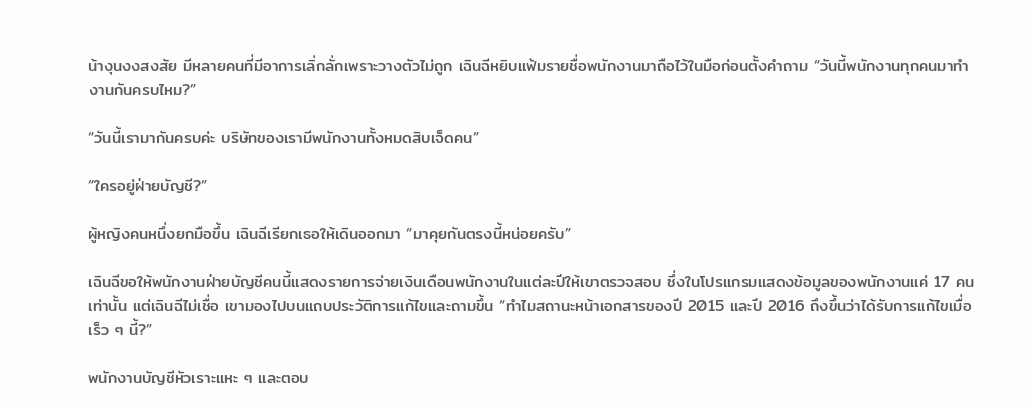น้างุนงงสงสัย มีหลายคนที่มีอาการเลิ่กลั่กเพราะวางตัวไม่ถูก เฉินฉีหยิบแฟ้มรายชื่อพนักงานมาถือไว้ในมือก่อนตั้งคำถาม “วันนี้พนักงานทุกคนมาทำงานกันครบไหม?”

“วันนี้เรามากันครบค่ะ บริษัทของเรามีพนักงานทั้งหมดสิบเจ็ดคน”

“ใครอยู่ฝ่ายบัญชี?”

ผู้หญิงคนหนึ่งยกมือขึ้น เฉินฉีเรียกเธอให้เดินออกมา “มาคุยกันตรงนี้หน่อยครับ”

เฉินฉีขอให้พนักงานฝ่ายบัญชีคนนี้แสดงรายการจ่ายเงินเดือนพนักงานในแต่ละปีให้เขาตรวจสอบ ซึ่งในโปรแกรมแสดงข้อมูลของพนักงานแค่ 17 คนเท่านั้น แต่เฉินฉีไม่เชื่อ เขามองไปบนแถบประวัติการแก้ไขและถามขึ้น “ทำไมสถานะหน้าเอกสารของปี 2015 และปี 2016 ถึงขึ้นว่าได้รับการแก้ไขเมื่อเร็ว ๆ นี้?”

พนักงานบัญชีหัวเราะแหะ ๆ และตอบ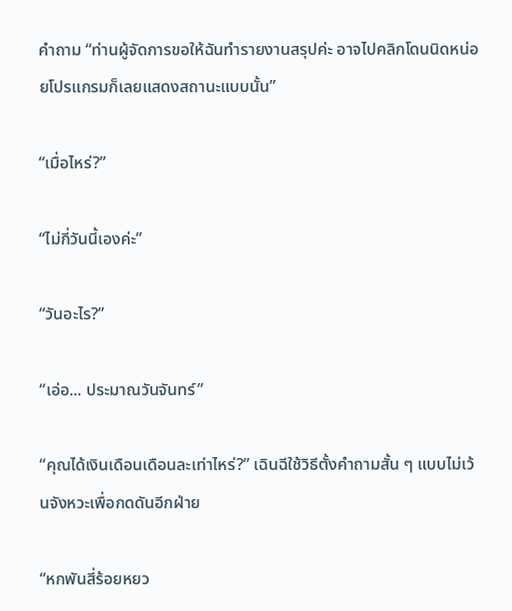คำถาม “ท่านผู้จัดการขอให้ฉันทำรายงานสรุปค่ะ อาจไปคลิกโดนนิดหน่อยโปรแกรมก็เลยแสดงสถานะแบบนั้น”

“เมื่อไหร่?”

“ไม่กี่วันนี้เองค่ะ”

“วันอะไร?”

“เอ่อ... ประมาณวันจันทร์”

“คุณได้เงินเดือนเดือนละเท่าไหร่?” เฉินฉีใช้วิธีตั้งคำถามสั้น ๆ แบบไม่เว้นจังหวะเพื่อกดดันอีกฝ่าย

“หกพันสี่ร้อยหยว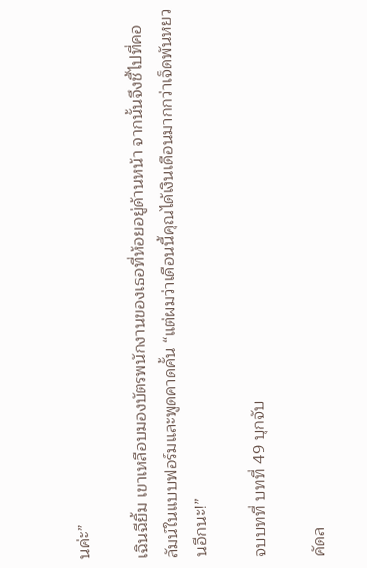นค่ะ”

เฉินฉียิ้ม เขาเหลือบมองบัตรพนักงานของเธอที่ห้อยอยู่ด้านหน้า จากนั้นจึงชี้ไปที่คอลัมน์ในแบบฟอร์มและพูดคาดคั้น “แต่ผมว่าเดือนนี้คุณได้เงินเดือนมากกว่าเจ็ดพันหยวนอีกนะ!”

จบบทที่ บทที่ 49 บุกจับ

คัดล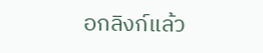อกลิงก์แล้ว